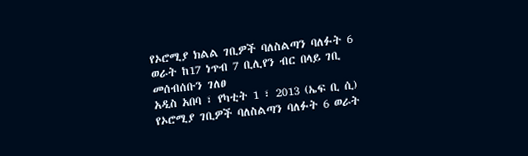የኦሮሚያ ክልል ገቢዎች ባለስልጣን ባለፉት 6 ወራት ከ17 ነጥብ 7 ቢሊየን ብር በላይ ገቢ መሰብሰቡን ገለፀ
አዲስ አበባ ፣ የካቲት 1 ፣ 2013 (ኤፍ ቢ ሲ) የኦሮሚያ ገቢዎች ባለስልጣን ባለፉት 6 ወራት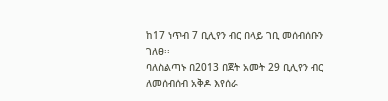ከ17 ነጥብ 7 ቢሊየን ብር በላይ ገቢ መሰብሰቡን ገለፀ፡፡
ባለስልጣኑ በ2013 በጀት አመት 29 ቢሊየን ብር ለመሰብሰብ አቅዶ እየሰራ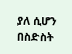ያለ ሲሆን በስድስት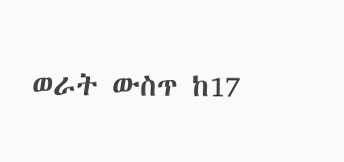ወራት ውስጥ ከ17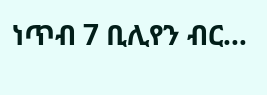ነጥብ 7 ቢሊየን ብር…